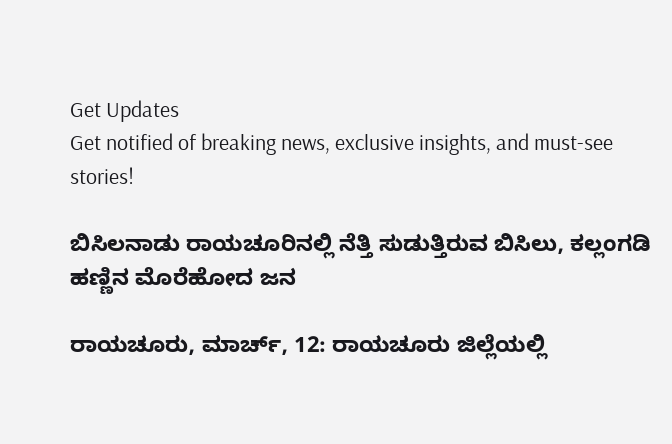Get Updates
Get notified of breaking news, exclusive insights, and must-see stories!

ಬಿಸಿಲನಾಡು ರಾಯಚೂರಿನಲ್ಲಿ ನೆತ್ತಿ ಸುಡುತ್ತಿರುವ ಬಿಸಿಲು, ಕಲ್ಲಂಗಡಿ ಹಣ್ಣಿನ ಮೊರೆಹೋದ ಜನ

ರಾಯಚೂರು, ಮಾರ್ಚ್‌, 12: ರಾಯಚೂರು ಜಿಲ್ಲೆಯಲ್ಲಿ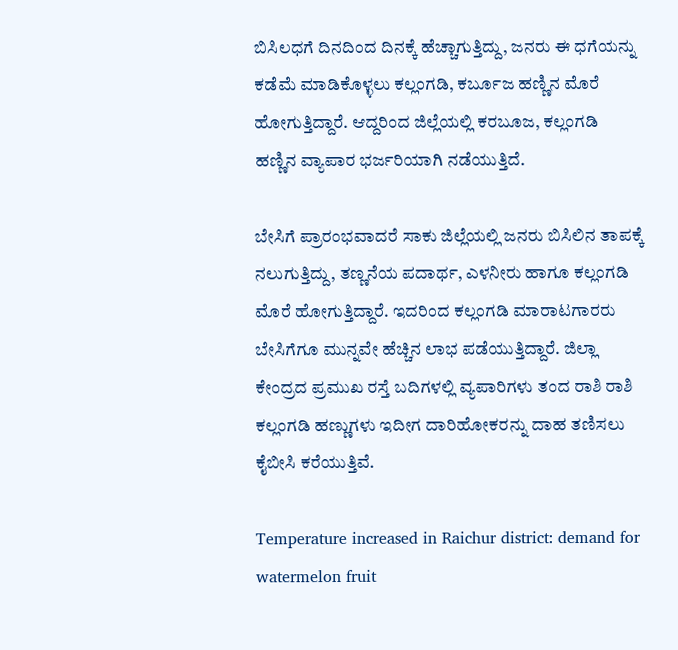ಬಿಸಿಲಧಗೆ ದಿನದಿಂದ ದಿನಕ್ಕೆ ಹೆಚ್ಚಾಗುತ್ತಿದ್ದು, ಜನರು ಈ ಧಗೆಯನ್ನು ಕಡೆಮೆ ಮಾಡಿಕೊಳ್ಳಲು ಕಲ್ಲಂಗಡಿ, ಕರ್ಬೂಜ ಹಣ್ಣಿನ ಮೊರೆ ಹೋಗುತ್ತಿದ್ದಾರೆ. ಆದ್ದರಿಂದ ಜಿಲ್ಲೆಯಲ್ಲಿ ಕರಬೂಜ, ಕಲ್ಲಂಗಡಿ ಹಣ್ಣಿನ ವ್ಯಾಪಾರ ಭರ್ಜರಿಯಾಗಿ ನಡೆಯುತ್ತಿದೆ.

ಬೇಸಿಗೆ ಪ್ರಾರಂಭವಾದರೆ ಸಾಕು ಜಿಲ್ಲೆಯಲ್ಲಿ ಜನರು ಬಿಸಿಲಿನ ತಾಪಕ್ಕೆ ನಲುಗುತ್ತಿದ್ದು, ತಣ್ಣನೆಯ ಪದಾರ್ಥ, ಎಳನೀರು ಹಾಗೂ ಕಲ್ಲಂಗಡಿ ಮೊರೆ ಹೋಗುತ್ತಿದ್ದಾರೆ. ಇದರಿಂದ ಕಲ್ಲಂಗಡಿ ಮಾರಾಟಗಾರರು ಬೇಸಿಗೆಗೂ ಮುನ್ನವೇ ಹೆಚ್ಚಿನ ಲಾಭ ಪಡೆಯುತ್ತಿದ್ದಾರೆ. ಜಿಲ್ಲಾ ಕೇಂದ್ರದ ಪ್ರಮುಖ ರಸ್ತೆ ಬದಿಗಳಲ್ಲಿ ವ್ಯಪಾರಿಗಳು ತಂದ ರಾಶಿ ರಾಶಿ ಕಲ್ಲಂಗಡಿ ಹಣ್ಣುಗಳು ಇದೀಗ ದಾರಿಹೋಕರನ್ನು ದಾಹ ತಣಿಸಲು ಕೈಬೀಸಿ ಕರೆಯುತ್ತಿವೆ.

Temperature increased in Raichur district: demand for watermelon fruit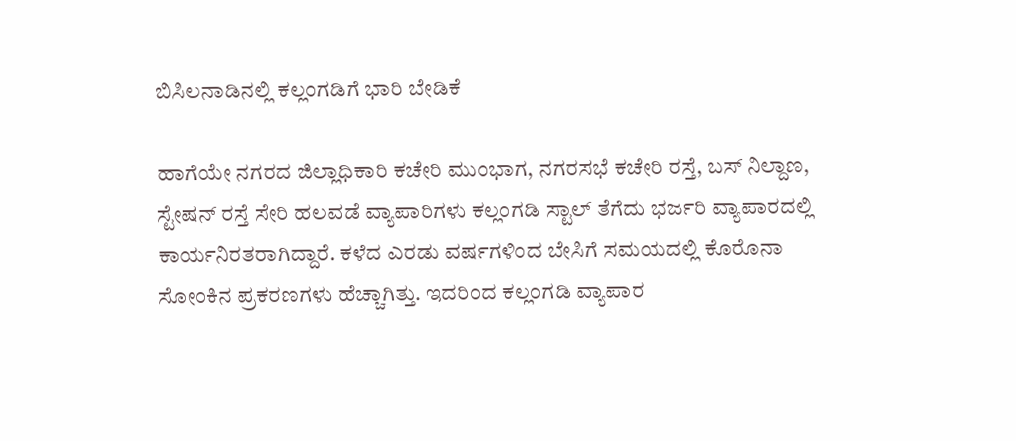ಬಿಸಿಲನಾಡಿನಲ್ಲಿ ಕಲ್ಲಂಗಡಿಗೆ ಭಾರಿ ಬೇಡಿಕೆ

ಹಾಗೆಯೇ ನಗರದ ಜಿಲ್ಲಾಧಿಕಾರಿ ಕಚೇರಿ ಮುಂಭಾಗ, ನಗರಸಭೆ ಕಚೇರಿ ರಸ್ತೆ, ಬಸ್ ನಿಲ್ದಾಣ, ಸ್ಟೇಷನ್ ರಸ್ತೆ ಸೇರಿ ಹಲವಡೆ ವ್ಯಾಪಾರಿಗಳು ಕಲ್ಲಂಗಡಿ ಸ್ಟಾಲ್ ತೆಗೆದು ಭರ್ಜರಿ ವ್ಯಾಪಾರದಲ್ಲಿ ಕಾರ್ಯನಿರತರಾಗಿದ್ದಾರೆ. ಕಳೆದ ಎರಡು ವರ್ಷಗಳಿಂದ ಬೇಸಿಗೆ ಸಮಯದಲ್ಲಿ ಕೊರೊನಾ ಸೋಂಕಿನ ಪ್ರಕರಣಗಳು ಹೆಚ್ಚಾಗಿತ್ತು. ಇದರಿಂದ ಕಲ್ಲಂಗಡಿ ವ್ಯಾಪಾರ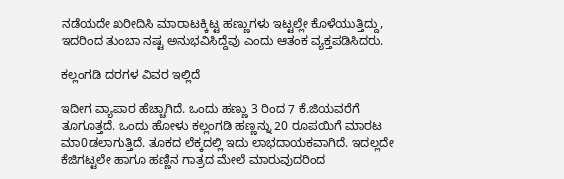ನಡೆಯದೇ ಖರೀದಿಸಿ ಮಾರಾಟಕ್ಕಿಟ್ಟ ಹಣ್ಣುಗಳು ಇಟ್ಟಲ್ಲೇ ಕೊಳೆಯುತ್ತಿದ್ದು, ಇದರಿಂದ ತುಂಬಾ ನಷ್ಟ ಅನುಭವಿಸಿದ್ದೆವು ಎಂದು ಆತಂಕ ವ್ಯಕ್ತಪಡಿಸಿದರು.

ಕಲ್ಲಂಗಡಿ ದರಗಳ ವಿವರ ಇಲ್ಲಿದೆ

ಇದೀಗ ವ್ಯಾಪಾರ ಹೆಚ್ಚಾಗಿದೆ. ಒಂದು ಹಣ್ಣು 3 ರಿಂದ 7 ಕೆ.ಜಿಯವರೆಗೆ ತೂಗೂತ್ತದೆ. ಒಂದು ಹೋಳು ಕಲ್ಲಂಗಡಿ ಹಣ್ಣನ್ನು 20 ರೂಪಯಿಗೆ ಮಾರಟ ಮಾ0ಡಲಾಗುತ್ತಿದೆ. ತೂಕದ ಲೆಕ್ಕದಲ್ಲಿ ಇದು ಲಾಭದಾಯಕವಾಗಿದೆ. ಇದಲ್ಲದೇ ಕೆಜಿಗಟ್ಟಲೇ ಹಾಗೂ ಹಣ್ಣಿನ ಗಾತ್ರದ ಮೇಲೆ ಮಾರುವುದರಿಂದ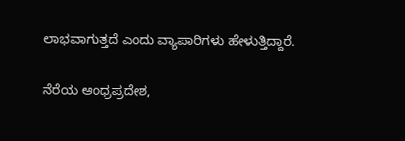ಲಾಭವಾಗುತ್ತದೆ ಎಂದು ವ್ಯಾಪಾರಿಗಳು ಹೇಳುತ್ತಿದ್ದಾರೆ.

ನೆರೆಯ ಆಂಧ್ರಪ್ರದೇಶ,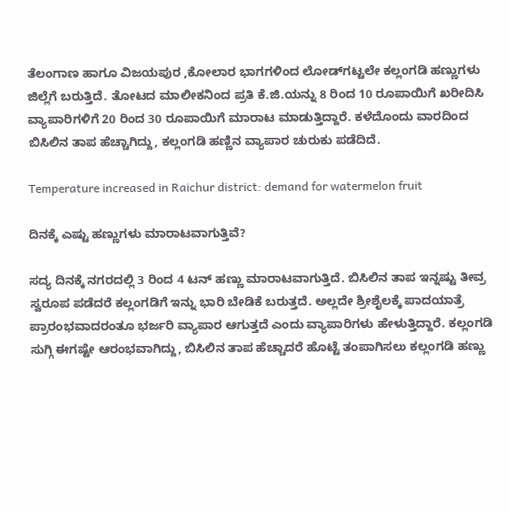ತೆಲಂಗಾಣ ಹಾಗೂ ವಿಜಯಪುರ ,ಕೋಲಾರ ಭಾಗಗಳಿಂದ ಲೋಡ್‌ಗಟ್ಟಲೇ ಕಲ್ಲಂಗಡಿ ಹಣ್ಣುಗಳು ಜಿಲ್ಲೆಗೆ ಬರುತ್ತಿದೆ. ತೋಟದ ಮಾಲೀಕನಿಂದ ಪ್ರತಿ ಕೆ.ಜಿ.ಯನ್ನು 8 ರಿಂದ 10 ರೂಪಾಯಿಗೆ ಖರೀದಿಸಿ ವ್ಯಾಪಾರಿಗಳಿಗೆ 20 ರಿಂದ 30 ರೂಪಾಯಿಗೆ ಮಾರಾಟ ಮಾಡುತ್ತಿದ್ದಾರೆ. ಕಳೆದೊಂದು ವಾರದಿಂದ ಬಿಸಿಲಿನ ತಾಪ ಹೆಚ್ಚಾಗಿದ್ದು, ಕಲ್ಲಂಗಡಿ ಹಣ್ಣಿನ ವ್ಯಾಪಾರ ಚುರುಕು ಪಡೆದಿದೆ.

Temperature increased in Raichur district: demand for watermelon fruit

ದಿನಕ್ಕೆ ಎಷ್ಟು ಹಣ್ಣುಗಳು ಮಾರಾಟವಾಗುತ್ತಿವೆ?

ಸದ್ಯ ದಿನಕ್ಕೆ ನಗರದಲ್ಲಿ 3 ರಿಂದ 4 ಟನ್ ಹಣ್ಣು ಮಾರಾಟವಾಗುತ್ತಿದೆ. ಬಿಸಿಲಿನ ತಾಪ ಇನ್ನಷ್ಟು ತೀವ್ರ ಸ್ವರೂಪ ಪಡೆದರೆ ಕಲ್ಲಂಗಡಿಗೆ ಇನ್ನು ಭಾರಿ ಬೇಡಿಕೆ ಬರುತ್ತದೆ. ಅಲ್ಲದೇ ಶ್ರೀಶೈಲಕ್ಕೆ ಪಾದಯಾತ್ರೆ ಪ್ರಾರಂಭವಾದರಂತೂ ಭರ್ಜರಿ ವ್ಯಾಪಾರ ಆಗುತ್ತದೆ ಎಂದು ವ್ಯಾಪಾರಿಗಳು ಹೇಳುತ್ತಿದ್ದಾರೆ. ಕಲ್ಲಂಗಡಿ ಸುಗ್ಗಿ ಈಗಷ್ಟೇ ಆರಂಭವಾಗಿದ್ದು, ಬಿಸಿಲಿನ ತಾಪ ಹೆಚ್ಚಾದರೆ ಹೊಟ್ಟೆ ತಂಪಾಗಿಸಲು ಕಲ್ಲಂಗಡಿ ಹಣ್ಣು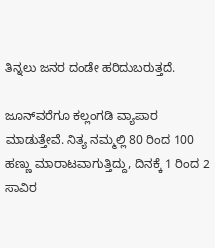ತಿನ್ನಲು ಜನರ ದಂಡೇ ಹರಿದುಬರುತ್ತದೆ.

ಜೂನ್‌ವರೆಗೂ ಕಲ್ಲಂಗಡಿ ವ್ಯಾಪಾರ ಮಾಡುತ್ತೇವೆ. ನಿತ್ಯ ನಮ್ಮಲ್ಲಿ 80 ರಿಂದ 100 ಹಣ್ಣು ಮಾರಾಟವಾಗುತ್ತಿದ್ದು, ದಿನಕ್ಕೆ 1 ರಿಂದ 2 ಸಾವಿರ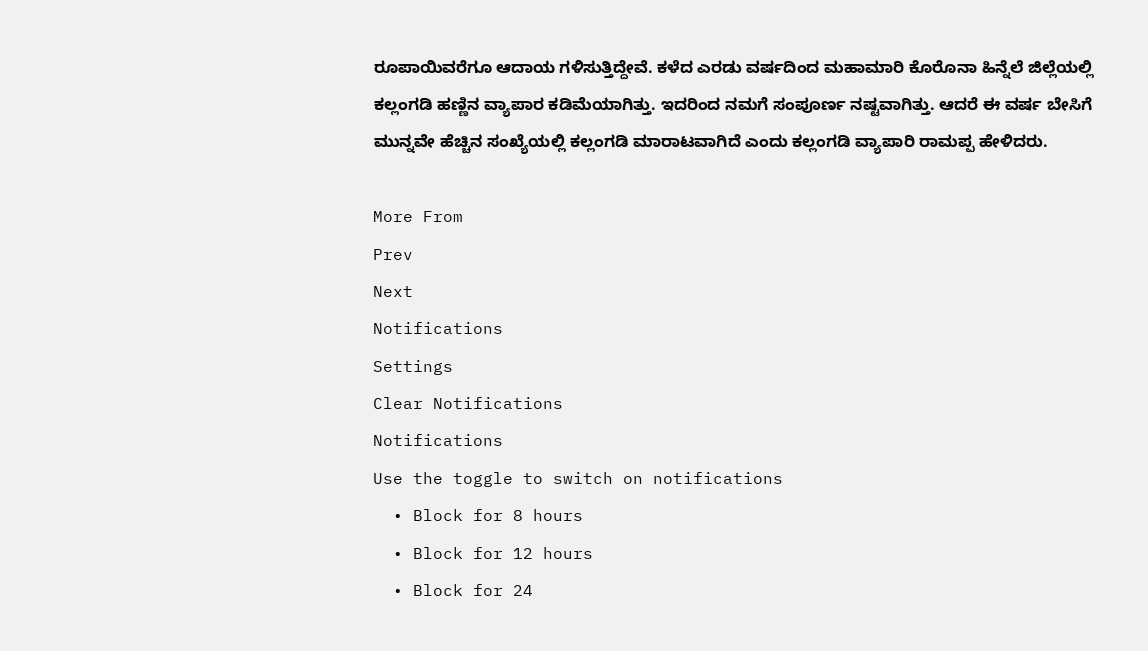ರೂಪಾಯಿವರೆಗೂ ಆದಾಯ ಗಳಿಸುತ್ತಿದ್ದೇವೆ. ಕಳೆದ ಎರಡು ವರ್ಷದಿಂದ ಮಹಾಮಾರಿ ಕೊರೊನಾ ಹಿನ್ನೆಲೆ ಜಿಲ್ಲೆಯಲ್ಲಿ ಕಲ್ಲಂಗಡಿ ಹಣ್ಣಿನ ವ್ಯಾಪಾರ ಕಡಿಮೆಯಾಗಿತ್ತು. ಇದರಿಂದ ನಮಗೆ ಸಂಪೂರ್ಣ ನಷ್ಟವಾಗಿತ್ತು. ಆದರೆ ಈ ವರ್ಷ ಬೇಸಿಗೆ ಮುನ್ನವೇ ಹೆಚ್ಚಿನ ಸಂಖ್ಯೆಯಲ್ಲಿ ಕಲ್ಲಂಗಡಿ ಮಾರಾಟವಾಗಿದೆ ಎಂದು ಕಲ್ಲಂಗಡಿ ವ್ಯಾಪಾರಿ ರಾಮಪ್ಪ ಹೇಳಿದರು.

More From
Prev
Next
Notifications
Settings
Clear Notifications
Notifications
Use the toggle to switch on notifications
  • Block for 8 hours
  • Block for 12 hours
  • Block for 24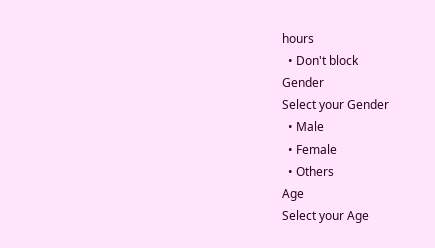hours
  • Don't block
Gender
Select your Gender
  • Male
  • Female
  • Others
Age
Select your Age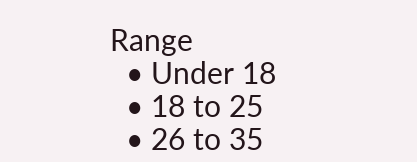Range
  • Under 18
  • 18 to 25
  • 26 to 35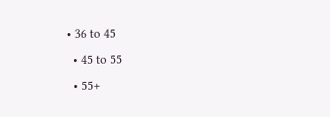• 36 to 45
  • 45 to 55
  • 55+